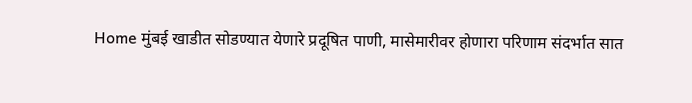Home मुंबई खाडीत सोडण्यात येणारे प्रदूषित पाणी, मासेमारीवर होणारा परिणाम संदर्भात सात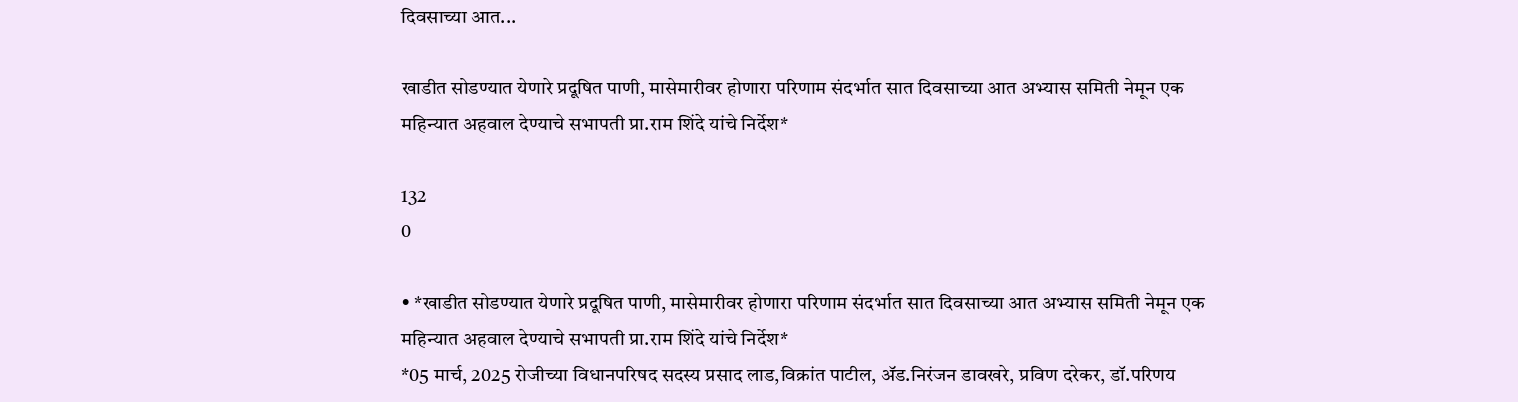दिवसाच्या आत...

खाडीत सोडण्यात येणारे प्रदूषित पाणी, मासेमारीवर होणारा परिणाम संदर्भात सात दिवसाच्या आत अभ्यास समिती नेमून एक महिन्यात अहवाल देण्याचे सभापती प्रा.राम शिंदे यांचे निर्देश*

132
0

• *खाडीत सोडण्यात येणारे प्रदूषित पाणी, मासेमारीवर होणारा परिणाम संदर्भात सात दिवसाच्या आत अभ्यास समिती नेमून एक महिन्यात अहवाल देण्याचे सभापती प्रा.राम शिंदे यांचे निर्देश*
*05 मार्च, 2025 रोजीच्या विधानपरिषद सदस्य प्रसाद लाड,विक्रांत पाटील, ॲड.निरंजन डावखरे, प्रविण दरेकर, डॉ.परिणय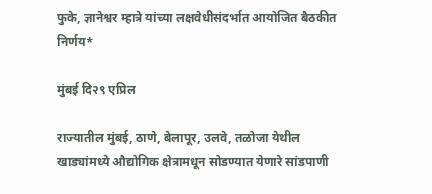फुके, ज्ञानेश्वर म्हात्रे यांच्या लक्षवेधीसंदर्भात आयोजित बैठकीत निर्णय*

मुंबई दि२९ एप्रिल

राज्यातील मुंबई, ठाणे, बेलापूर, उलवे, तळोजा येथील खाड्यांमध्ये औद्योगिक क्षेत्रामधून सोडण्यात येणारे सांडपाणी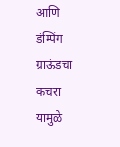आणि डंम्पिंग ग्राऊंडचा कचरा यामुळे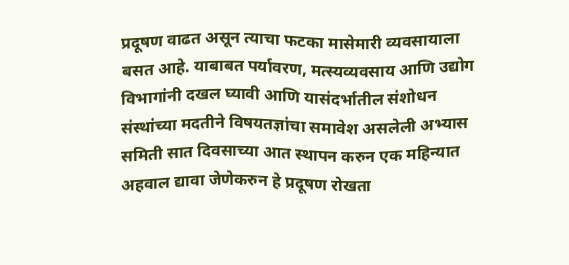प्रदूषण वाढत असून त्याचा फटका मासेमारी व्यवसायाला बसत आहे. याबाबत पर्यावरण, मत्स्यव्यवसाय आणि उद्योग विभागांनी दखल घ्यावी आण‍ि यासंदर्भातील संशोधन संस्थांच्या मदतीने विषयतज्ञांचा समावेश असलेली अभ्यास समिती सात दिवसाच्या आत स्थापन करुन एक महिन्यात अहवाल द्यावा जेणेकरुन हे प्रदूषण रोखता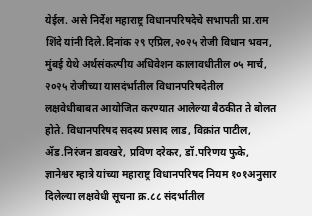येईल. असे निर्देश महाराष्ट्र विधानपरिषदेचे सभापती प्रा.राम शिंदे यांनी दिले.दिनांक २९ एप्रिल,२०२५ रोजी विधान भवन, मुंबई येथे अर्थसंकल्पीय अधिवेशन कालावधीतील ०५ मार्च, २०२५ रोजीच्या यासदंर्भातील विधानपरिषदेतील लक्षवेधीबाबत आयोजित करण्यात आलेल्या बैठकीत ते बोलत होते. विधानपरिषद सदस्य प्रसाद लाड, विक्रांत पाटील, ॲड.निरंजन डावखरे, प्रविण दरेकर, डॉ.परिणय फुके, ज्ञानेश्वर म्हात्रे यांच्या महाराष्ट्र विधानपरिषद नियम १०१अनुसार दिलेल्या लक्षवेधी सूचना क्र.८८ संदर्भातील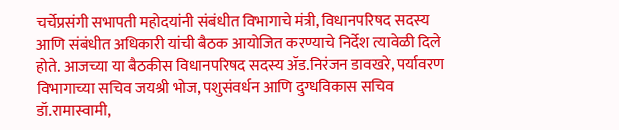चर्चेप्रसंगी सभापती महोदयांनी संबंधीत विभागाचे मंत्री, विधानपरिषद सदस्य आणि संबंधीत अधिकारी यांची बैठक आयोजित करण्याचे निर्देश त्यावेळी दिले होते. आजच्या या बैठकीस विधानपरिषद सदस्य ॲड.निरंजन डावखरे, पर्यावरण विभागाच्या सचिव जयश्री भोज, पशुसंवर्धन आणि दुग्धविकास सचिव डॉ.रामास्वामी,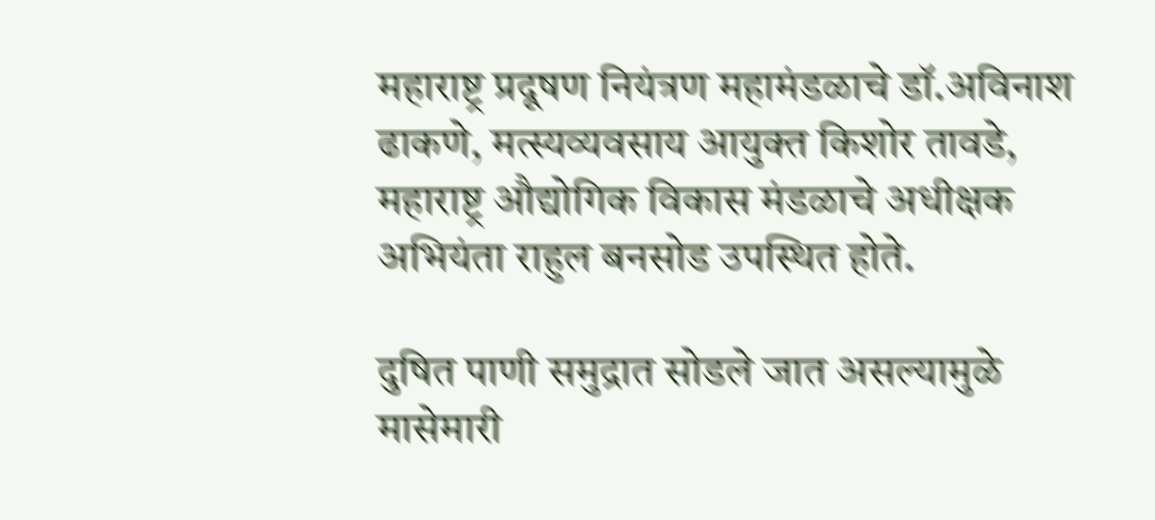महाराष्ट्र प्रदूषण नियंत्रण महामंडळाचे डॉ.अविनाश ढाकणे, मत्स्यव्यवसाय आयुक्त किशोर तावडे, महाराष्ट्र औद्योगिक विकास मंडळाचे अधीक्षक अभियंता राहुल बनसोड उपस्थित होते.

दुषित पाणी समुद्रात सोडले जात असल्यामुळे मासेमारी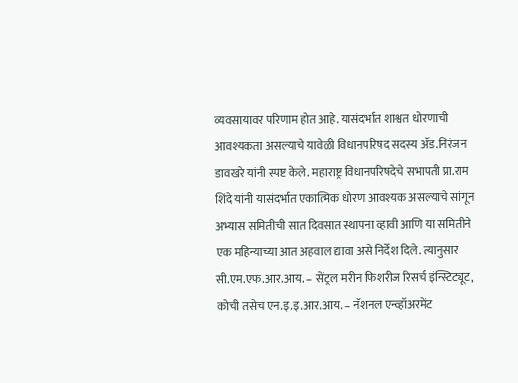व्यवसायावर परिणाम होत आहे. यासंदर्भात शाश्वत धोरणाची आवश्यकता असल्याचे यावेळी विधानपरिषद सदस्य ॲड.निरंजन डावखरे यांनी स्पष्ट केले. महाराष्ट्र विधानपरिषदेचे सभापती प्रा.राम शिंदे यांनी यासंदर्भात एकात्मिक धोरण आवश्यक असल्याचे सांगून अभ्यास समितीची सात दिवसात स्थापना व्हावी आणि या समितीने एक महिन्याच्या आत अहवाल द्यावा असे निर्देश दिले. त्यानुसार सी.एम.एफ.आर.आय. – सेंट्रल मरीन फिशरीज रिसर्च इंन्स्टिट्यूट, कोची तसेच एन.इ.इ.आर.आय. – नॅशनल एन्व्हॉअरमेंट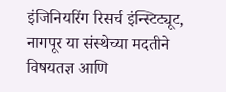इंजिनियरिंग रिसर्च इंन्स्टिट्यूट, नागपूर या संस्थेच्या मदतीने विषयतज्ञ आणि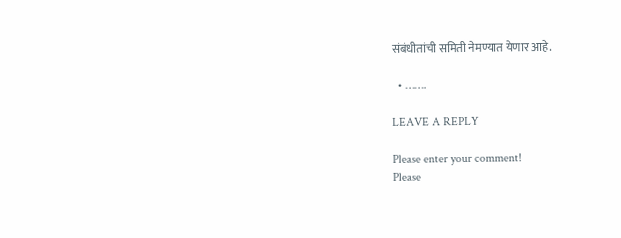संबंधीतांची समिती नेमण्यात येणार आहे.

  • …….

LEAVE A REPLY

Please enter your comment!
Please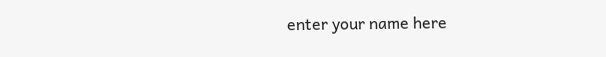enter your name here